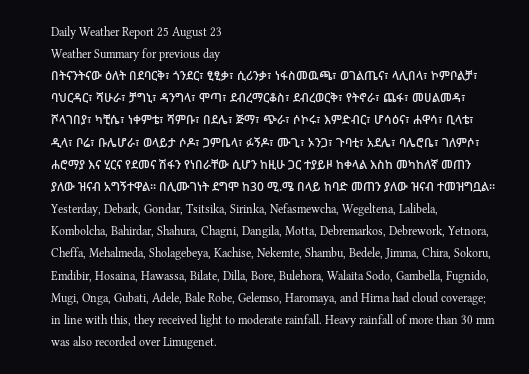Daily Weather Report 25 August 23
Weather Summary for previous day
በትናንትናው ዕለት በደባርቅ፣ ጎንደር፣ ፂፂቃ፣ ሲሪንቃ፣ ነፋስመዉጫ፣ ወገልጤና፣ ላሊበላ፣ ኮምቦልቻ፣ ባህርዳር፣ ሻሁራ፣ ቻግኒ፣ ዳንግላ፣ ሞጣ፣ ደብረማርቆስ፣ ደብረወርቅ፣ የትኖራ፣ ጨፋ፣ መሀልመዳ፣ ሾላገበያ፣ ካቺሴ፣ ነቀምቴ፣ ሻምቡ፣ በደሌ፣ ጅማ፣ ጭራ፣ ሶኮሩ፣ እምድብር፣ ሆሳዕና፣ ሐዋሳ፣ ቢላቴ፣ ዲላ፣ ቦሬ፣ ቡሌሆራ፣ ወላይታ ሶዶ፣ ጋምቤላ፣ ፉኝዶ፣ ሙጊ፣ ኦንጋ፣ ጉባቲ፣ አደሌ፣ ባሌሮቤ፣ ገለምሶ፣ ሐሮማያ እና ሂርና የደመና ሽፋን የነበራቸው ሲሆን ከዚሁ ጋር ተያይዞ ከቀላል እስከ መካከለኛ መጠን ያለው ዝናብ አግኝተዋል፡፡ በሊሙገነት ደግሞ ከ30 ሚ.ሜ በላይ ከባድ መጠን ያለው ዝናብ ተመዝግቧል፡፡
Yesterday, Debark, Gondar, Tsitsika, Sirinka, Nefasmewcha, Wegeltena, Lalibela, Kombolcha, Bahirdar, Shahura, Chagni, Dangila, Motta, Debremarkos, Debrework, Yetnora, Cheffa, Mehalmeda, Sholagebeya, Kachise, Nekemte, Shambu, Bedele, Jimma, Chira, Sokoru, Emdibir, Hosaina, Hawassa, Bilate, Dilla, Bore, Bulehora, Walaita Sodo, Gambella, Fugnido, Mugi, Onga, Gubati, Adele, Bale Robe, Gelemso, Haromaya, and Hirna had cloud coverage; in line with this, they received light to moderate rainfall. Heavy rainfall of more than 30 mm was also recorded over Limugenet.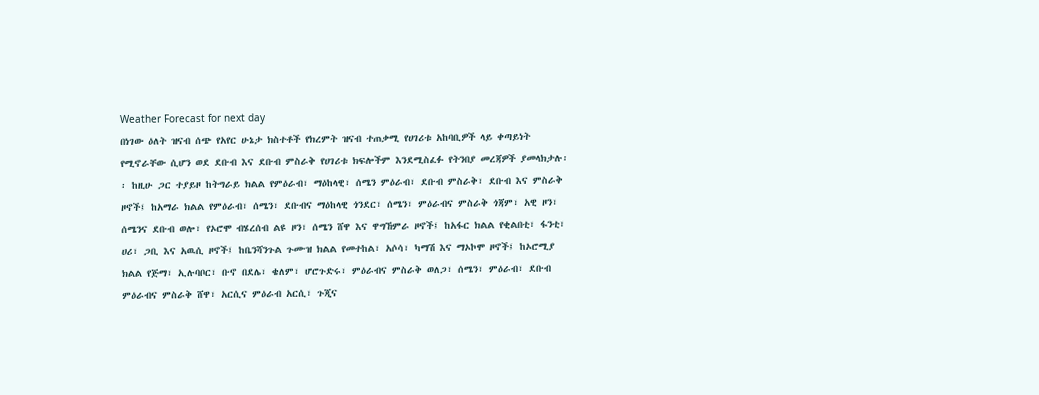Weather Forecast for next day
በነገው ዕለት ዝናብ ሰጭ የአየር ሁኔታ ክስተቶች የክረምት ዝናብ ተጠቃሚ የሀገሪቱ አከባቢዎች ላይ ቀጣይነት የሚኖራቸው ሲሆን ወደ ደቡብ እና ደቡብ ምስራቅ የሀገሪቱ ክፍሎችም እንደሚስፈፉ የትንበያ መረጃዎች ያመላክታሉ፡፡ ከዚሁ ጋር ተያይዞ ከትግራይ ክልል የምዕራብ፣ ማዕከላዊ፣ ሰሜን ምዕራብ፣ ደቡብ ምስራቅ፣ ደቡብ እና ምስራቅ ዞኖች፤ ከአማራ ክልል የምዕራብ፣ ሰሜን፣ ደቡብና ማዕከላዊ ጎንደር፣ ሰሜን፣ ምዕራብና ምስራቅ ጎጃም፣ አዊ ዞን፣ ሰሜንና ደቡብ ወሎ፣ የኦሮሞ ብሄረሰብ ልዩ ዞን፣ ሰሜን ሸዋ እና ዋግኸምራ ዞኖች፤ ከአፋር ክልል የቂልበቲ፣ ፋንቲ፣ ሀሪ፣ ጋቢ እና አዉሲ ዞኖች፤ ከቤንሻንጉል ጉሙዝ ክልል የመተከል፣ አሶሳ፣ ካማሽ እና ማኦኮሞ ዞኖች፤ ከኦሮሚያ ክልል የጅማ፣ ኢሉባቦር፣ ቡኖ በደሌ፣ ቄለም፣ ሆሮጉድሩ፣ ምዕራብና ምስራቅ ወለጋ፣ ሰሜን፣ ምዕራብ፣ ደቡብ ምዕራብና ምስራቅ ሸዋ፣ አርሲና ምዕራብ አርሲ፣ ጉጂና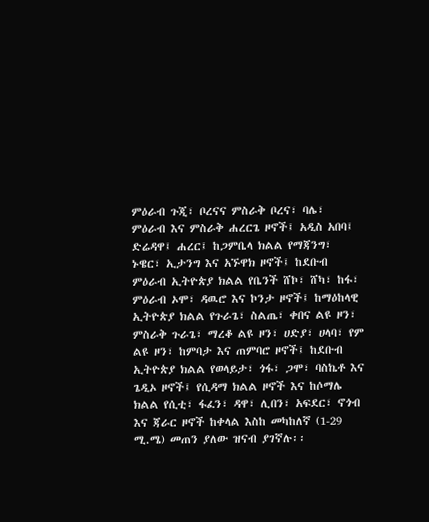ምዕራብ ጉጂ፣ ቦረናና ምስራቅ ቦረና፣ ባሌ፣ ምዕራብ እና ምስራቅ ሐረርጌ ዞኖች፤ አዲስ አበባ፤ ድሬዳዋ፤ ሐረር፤ ከጋምቤላ ክልል የማጃንግ፣ ኑዌር፣ ኢታንግ እና አኙዋክ ዞኖች፤ ከደቡብ ምዕራብ ኢትዮጵያ ክልል የቤንች ሸኮ፣ ሸካ፣ ከፋ፣ ምዕራብ ኦሞ፣ ዳዉሮ እና ኮንታ ዞኖች፤ ከማዕከላዊ ኢትዮጵያ ክልል የጉራጌ፣ ስልጤ፣ ቀበና ልዩ ዞን፣ ምስራቅ ጉራጌ፣ ማረቆ ልዩ ዞን፣ ሀድያ፣ ሀላባ፣ የም ልዩ ዞን፣ ከምባታ እና ጠምባሮ ዞኖች፤ ከደቡብ ኢትዮጵያ ክልል የወላይታ፣ ጎፋ፣ ጋሞ፣ ባስኬቶ እና ጌዲኦ ዞኖች፤ የሲዳማ ክልል ዞኖች እና ከሶማሌ ክልል የሲቲ፣ ፋፈን፣ ዳዋ፣ ሊበን፣ አፍደር፣ ኖጎብ እና ጃራር ዞኖች ከቀላል እስከ መካከለኛ (1-29 ሚ.ሜ) መጠን ያለው ዝናብ ያገኛሉ፡፡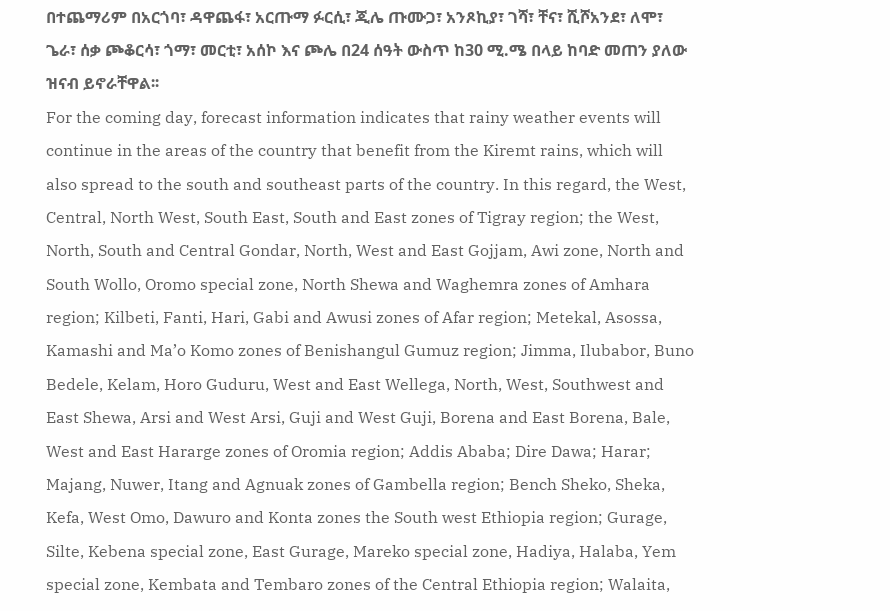በተጨማሪም በአርጎባ፣ ዳዋጨፋ፣ አርጡማ ፉርሲ፣ ጂሌ ጡሙጋ፣ አንጾኪያ፣ ገሻ፣ ቸና፣ ሺሾአንደ፣ ለሞ፣ ጌራ፣ ሰቃ ጮቆርሳ፣ ጎማ፣ መርቲ፣ አሰኮ እና ጮሌ በ24 ሰዓት ውስጥ ከ30 ሚ.ሜ በላይ ከባድ መጠን ያለው ዝናብ ይኖራቸዋል፡፡
For the coming day, forecast information indicates that rainy weather events will continue in the areas of the country that benefit from the Kiremt rains, which will also spread to the south and southeast parts of the country. In this regard, the West, Central, North West, South East, South and East zones of Tigray region; the West, North, South and Central Gondar, North, West and East Gojjam, Awi zone, North and South Wollo, Oromo special zone, North Shewa and Waghemra zones of Amhara region; Kilbeti, Fanti, Hari, Gabi and Awusi zones of Afar region; Metekal, Asossa, Kamashi and Ma’o Komo zones of Benishangul Gumuz region; Jimma, Ilubabor, Buno Bedele, Kelam, Horo Guduru, West and East Wellega, North, West, Southwest and East Shewa, Arsi and West Arsi, Guji and West Guji, Borena and East Borena, Bale, West and East Hararge zones of Oromia region; Addis Ababa; Dire Dawa; Harar; Majang, Nuwer, Itang and Agnuak zones of Gambella region; Bench Sheko, Sheka, Kefa, West Omo, Dawuro and Konta zones the South west Ethiopia region; Gurage, Silte, Kebena special zone, East Gurage, Mareko special zone, Hadiya, Halaba, Yem special zone, Kembata and Tembaro zones of the Central Ethiopia region; Walaita,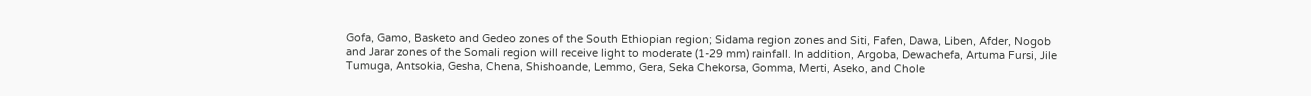Gofa, Gamo, Basketo and Gedeo zones of the South Ethiopian region; Sidama region zones and Siti, Fafen, Dawa, Liben, Afder, Nogob and Jarar zones of the Somali region will receive light to moderate (1-29 mm) rainfall. In addition, Argoba, Dewachefa, Artuma Fursi, Jile Tumuga, Antsokia, Gesha, Chena, Shishoande, Lemmo, Gera, Seka Chekorsa, Gomma, Merti, Aseko, and Chole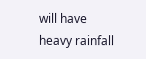will have heavy rainfall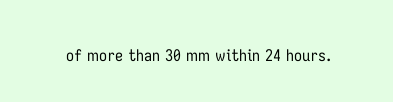of more than 30 mm within 24 hours.